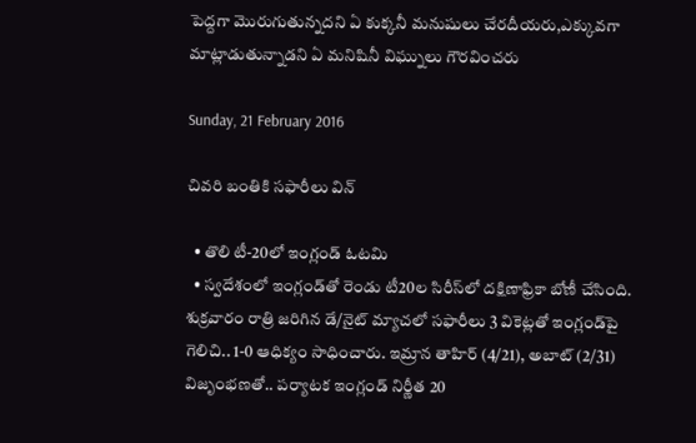పెద్దగా మొరుగుతున్నదని ఏ కుక్కనీ మనుషులు చేరదీయరు,ఎక్కువగా మాట్లాడుతున్నాడని ఏ మనిషినీ విఘ్నులు గౌరవించరు

Sunday, 21 February 2016

చివరి బంతికి సఫారీలు విన్

  • తొలి టీ-20లో ఇంగ్లండ్‌ ఓటమి
  • స్వదేశంలో ఇంగ్లండ్‌తో రెండు టీ20ల సిరీస్‌లో దక్షిణాఫ్రికా బోణీ చేసింది. శుక్రవారం రాత్రి జరిగిన డే/నైట్‌ మ్యాచలో సఫారీలు 3 వికెట్లతో ఇంగ్లండ్‌పై గెలిచి.. 1-0 ఆధిక్యం సాధించారు. ఇమ్రాన తాహిర్‌ (4/21), అబాట్‌ (2/31) విజృంభణతో.. పర్యాటక ఇంగ్లండ్‌ నిర్ణీత 20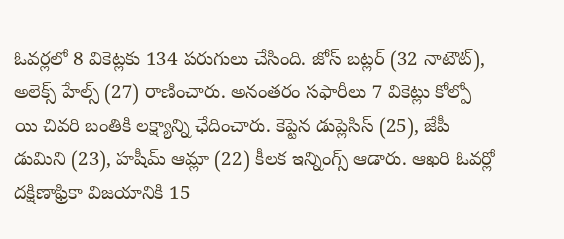ఓవర్లలో 8 వికెట్లకు 134 పరుగులు చేసింది. జోస్‌ బట్లర్‌ (32 నాటౌట్‌), అలెక్స్‌ హేల్స్‌ (27) రాణించారు. అనంతరం సఫారీలు 7 వికెట్లు కోల్పో యి చివరి బంతికి లక్ష్యాన్ని ఛేదించారు. కెప్టెన డుప్లెసిస్‌ (25), జేపీ డుమిని (23), హషీమ్‌ ఆమ్లా (22) కీలక ఇన్నింగ్స్‌ ఆడారు. ఆఖరి ఓవర్లో దక్షిణాఫ్రికా విజయానికి 15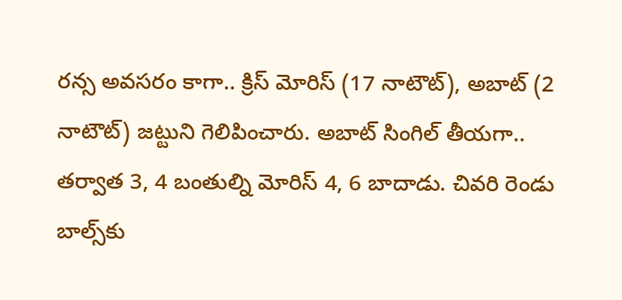రన్స అవసరం కాగా.. క్రిస్‌ మోరిస్‌ (17 నాటౌట్‌), అబాట్‌ (2 నాటౌట్‌) జట్టుని గెలిపించారు. అబాట్‌ సింగిల్‌ తీయగా.. తర్వాత 3, 4 బంతుల్ని మోరిస్‌ 4, 6 బాదాడు. చివరి రెండు బాల్స్‌కు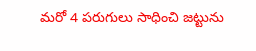మరో 4 పరుగులు సాధించి జట్టును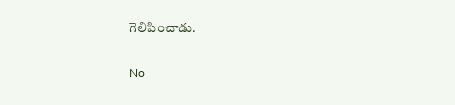గెలిపించాడు.

No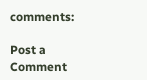comments:

Post a Comment